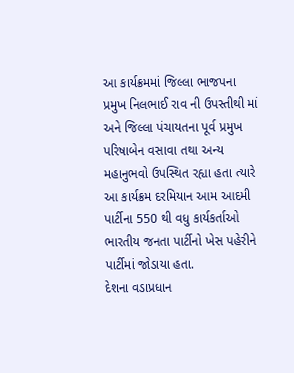આ કાર્યક્રમમાં જિલ્લા ભાજપના પ્રમુખ નિલભાઈ રાવ ની ઉપસ્તીથી માં અને જિલ્લા પંચાયતના પૂર્વ પ્રમુખ પરિષાબેન વસાવા તથા અન્ય મહાનુભવો ઉપસ્થિત રહ્યા હતા ત્યારે આ કાર્યક્રમ દરમિયાન આમ આદમી પાર્ટીના 550 થી વધુ કાર્યકર્તાઓ ભારતીય જનતા પાર્ટીનો ખેસ પહેરીને પાર્ટીમાં જોડાયા હતા.
દેશના વડાપ્રધાન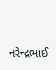નરેન્દ્રભાઈ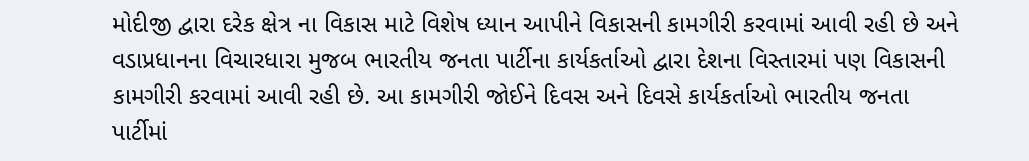મોદીજી દ્વારા દરેક ક્ષેત્ર ના વિકાસ માટે વિશેષ ધ્યાન આપીને વિકાસની કામગીરી કરવામાં આવી રહી છે અને વડાપ્રધાનના વિચારધારા મુજબ ભારતીય જનતા પાર્ટીના કાર્યકર્તાઓ દ્વારા દેશના વિસ્તારમાં પણ વિકાસની કામગીરી કરવામાં આવી રહી છે. આ કામગીરી જોઈને દિવસ અને દિવસે કાર્યકર્તાઓ ભારતીય જનતા પાર્ટીમાં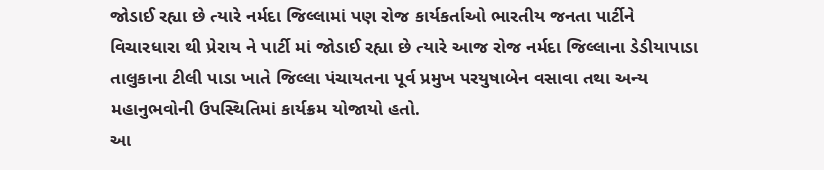જોડાઈ રહ્યા છે ત્યારે નર્મદા જિલ્લામાં પણ રોજ કાર્યકર્તાઓ ભારતીય જનતા પાર્ટીને વિચારધારા થી પ્રેરાય ને પાર્ટી માં જોડાઈ રહ્યા છે ત્યારે આજ રોજ નર્મદા જિલ્લાના ડેડીયાપાડા તાલુકાના ટીલી પાડા ખાતે જિલ્લા પંચાયતના પૂર્વ પ્રમુખ પરયુષાબેન વસાવા તથા અન્ય મહાનુભવોની ઉપસ્થિતિમાં કાર્યક્રમ યોજાયો હતો.
આ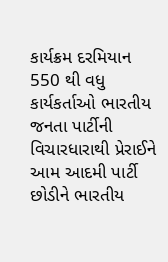કાર્યક્રમ દરમિયાન 550 થી વધુ કાર્યકર્તાઓ ભારતીય જનતા પાર્ટીની વિચારધારાથી પ્રેરાઈને આમ આદમી પાર્ટી છોડીને ભારતીય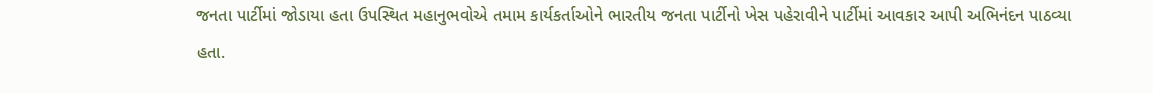જનતા પાર્ટીમાં જોડાયા હતા ઉપસ્થિત મહાનુભવોએ તમામ કાર્યકર્તાઓને ભારતીય જનતા પાર્ટીનો ખેસ પહેરાવીને પાર્ટીમાં આવકાર આપી અભિનંદન પાઠવ્યા હતા.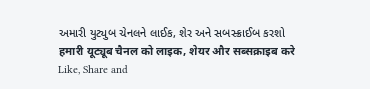અમારી યુટ્યુબ ચેનલને લાઈક, શેર અને સબસ્ક્રાઈબ કરશો
हमारी यूट्यूब चैनल को लाइक, शेयर और सब्सक्राइब करे
Like, Share and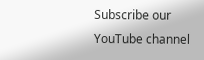Subscribe our YouTube channel